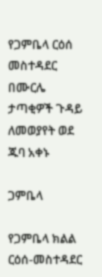የጋምቤላ ርዕሰ መስተዳደር በሙርሌ ታጣቂዎች ጉዳይ ለመወያየት ወደ ጁባ አቀኑ

ጋምቤላ

የጋምቤላ ክልል ርዕሰ-መስተዳደር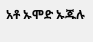አቶ ኡሞድ ኡጁሉ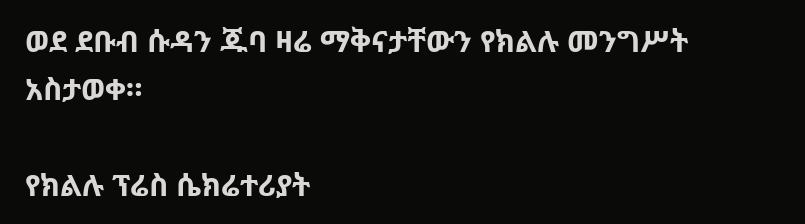ወደ ደቡብ ሱዳን ጁባ ዛሬ ማቅናታቸውን የክልሉ መንግሥት አስታወቀ።

የክልሉ ፕሬስ ሴክሬተሪያት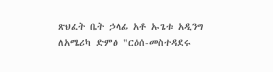ጽህፈት ቤት ኃላፊ አቶ ኡጌቱ አዲንግ ለአሜሪካ ድምፅ "ርዕሰ-መስተዳደሩ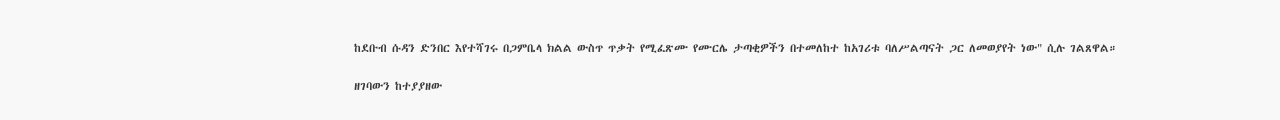ከደቡብ ሱዳን ድንበር እየተሻገሩ በጋምቤላ ክልል ውስጥ ጥቃት የሚፈጽሙ የሙርሌ ታጣቂዎችን በተመለከተ ከአገሪቱ ባለሥልጣናት ጋር ለመወያየት ነው" ሲሉ ገልጸዋል።

ዘገባውን ከተያያዘው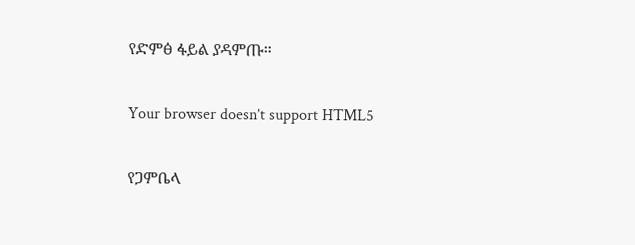የድምፅ ፋይል ያዳምጡ።

Your browser doesn’t support HTML5

የጋምቤላ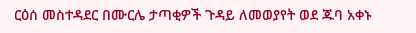ርዕሰ መስተዳደር በሙርሌ ታጣቂዎች ጉዳይ ለመወያየት ወደ ጁባ አቀኑ